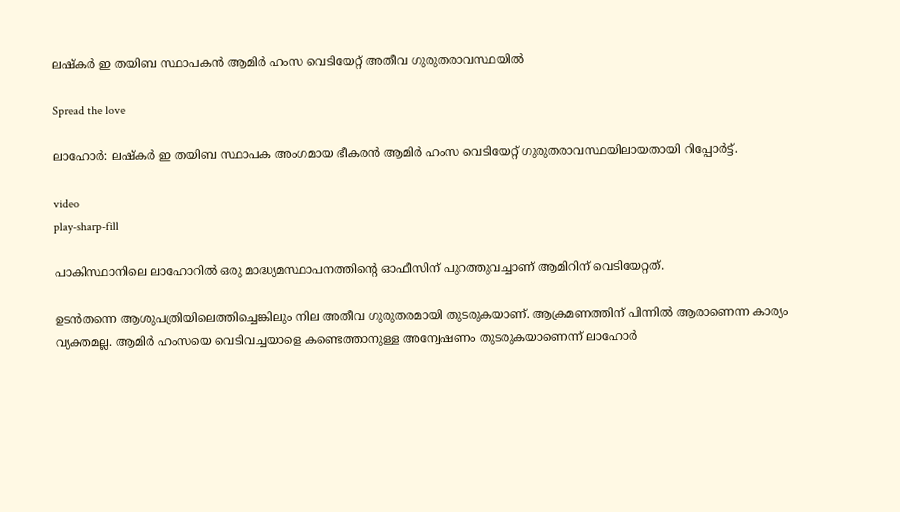ലഷ്‌കര്‍ ഇ തയിബ സ്ഥാപകൻ ആമിര്‍ ഹംസ വെടിയേറ്റ് അതീവ ഗുരുതരാവസ്ഥയില്‍

Spread the love

ലാഹോർ: ലഷ്‌കർ ഇ തയിബ സ്ഥാപക അംഗമായ ഭീകരൻ ആമിർ ഹംസ വെടിയേറ്റ് ഗുരുതരാവസ്ഥയിലായതായി റിപ്പോർട്ട്.

video
play-sharp-fill

പാകിസ്ഥാനിലെ ലാഹോറില്‍ ഒരു മാദ്ധ്യമസ്ഥാപനത്തിന്റെ ഓഫീസിന് പുറത്തുവച്ചാണ് ആമിറിന് വെടിയേറ്റത്.

ഉടൻതന്നെ ആശുപത്രിയിലെത്തിച്ചെങ്കിലും നില അതീവ ഗുരുതരമായി തുടരുകയാണ്. ആക്രമണത്തിന് പിന്നില്‍ ആരാണെന്ന കാര്യം വ്യക്തമല്ല. ആമിർ ഹംസയെ വെടിവച്ചയാളെ കണ്ടെത്താനുള്ള അന്വേഷണം തുടരുകയാണെന്ന് ലാഹോർ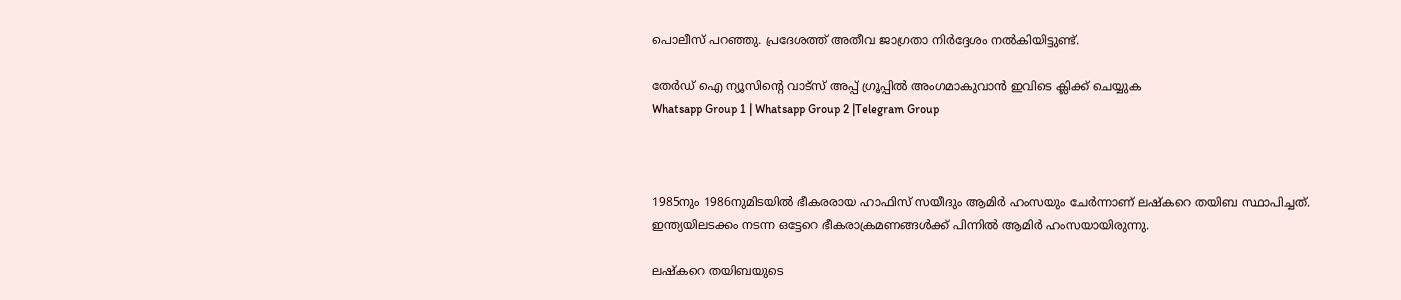പൊലീസ് പറഞ്ഞു. പ്രദേശത്ത് അതീവ ജാഗ്രതാ നിർദ്ദേശം നല്‍കിയിട്ടുണ്ട്.

തേർഡ് ഐ ന്യൂസിന്റെ വാട്സ് അപ്പ് ഗ്രൂപ്പിൽ അംഗമാകുവാൻ ഇവിടെ ക്ലിക്ക് ചെയ്യുക
Whatsapp Group 1 | Whatsapp Group 2 |Telegram Group



1985നും 1986നുമിടയില്‍ ഭീകരരായ ഹാഫിസ് സയീദും ആമിർ ഹംസയും ചേർന്നാണ് ലഷ്‌കറെ തയിബ സ്ഥാപിച്ചത്. ഇന്ത്യയിലടക്കം നടന്ന ഒട്ടേറെ ഭീകരാക്രമണങ്ങള്‍ക്ക് പിന്നില്‍ ആമിർ ഹംസയായിരുന്നു.

ലഷ്‌കറെ തയിബയുടെ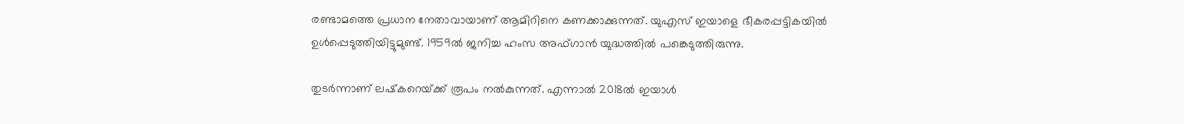രണ്ടാമത്തെ പ്രധാന നേതാവായാണ് ആമിറിനെ കണക്കാക്കുന്നത്. യുഎസ് ഇയാളെ ഭീകരപ്പട്ടികയില്‍ ഉള്‍പ്പെടുത്തിയിട്ടുമുണ്ട്. 1959ല്‍ ജനിച്ച ഹംസ അഫ്‌ഗാൻ യുദ്ധത്തില്‍ പങ്കെടുത്തിരുന്നു.

തുടർന്നാണ് ലഷ്‌കറെയ്‌ക്ക് രൂപം നല്‍കുന്നത്. എന്നാല്‍ 2018ല്‍ ഇയാള്‍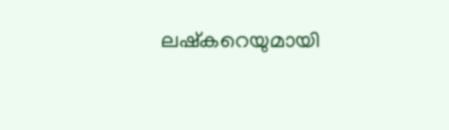ലഷ്‌കറെയുമായി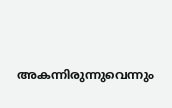അകന്നിരുന്നുവെന്നും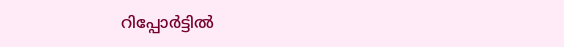റിപ്പോർട്ടില്‍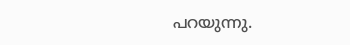പറയുന്നു.